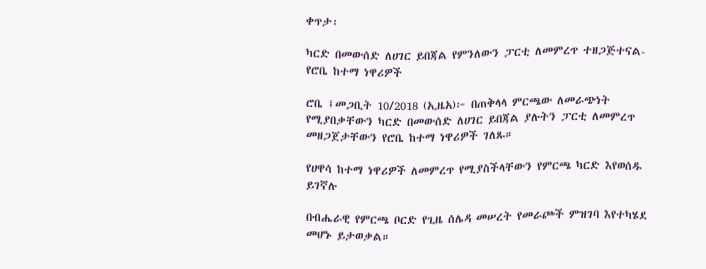ቀጥታ፡

ካርድ በመውሰድ ለሀገር ይበጃል የምንለውን ፓርቲ ለመምረጥ ተዘጋጅተናል-የሮቤ ከተማ ነዋሪዎች

ሮቤ ፤መጋቢት 10/2018 (ኢዜአ)፦ በጠቅላላ ምርጫው ለመራጭነት የሚያበቃቸውን ካርድ በመውሰድ ለሀገር ይበጃል ያሉትን ፓርቲ ለመምረጥ መዘጋጀታቸውን የሮቤ ከተማ ነዋሪዎች ገለጹ።

የሀዋሳ ከተማ ነዋሪዎች ለመምረጥ የሚያስችላቸውን የምርጫ ካርድ እየወሰዱ ይገኛሉ

በብሔራዊ የምርጫ ቦርድ የጊዜ ሰሌዳ መሠረት የመራጮች ምዝገባ እየተካሄደ መሆኑ ይታወቃል።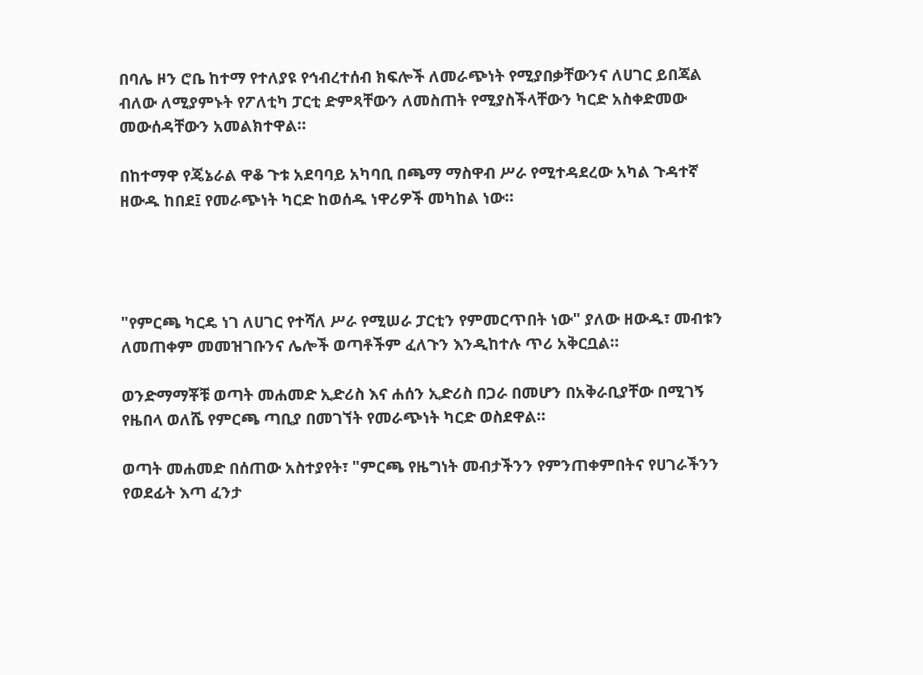በባሌ ዞን ሮቤ ከተማ የተለያዩ የኅብረተሰብ ክፍሎች ለመራጭነት የሚያበቃቸውንና ለሀገር ይበጃል ብለው ለሚያምኑት የፖለቲካ ፓርቲ ድምጻቸውን ለመስጠት የሚያስችላቸውን ካርድ አስቀድመው መውሰዳቸውን አመልክተዋል።

በከተማዋ የጄኔራል ዋቆ ጉቱ አደባባይ አካባቢ በጫማ ማስዋብ ሥራ የሚተዳደረው አካል ጉዳተኛ ዘውዱ ከበደ፤ የመራጭነት ካርድ ከወሰዱ ነዋሪዎች መካከል ነው።




"የምርጫ ካርዴ ነገ ለሀገር የተሻለ ሥራ የሚሠራ ፓርቲን የምመርጥበት ነው" ያለው ዘውዱ፣ መብቱን ለመጠቀም መመዝገቡንና ሌሎች ወጣቶችም ፈለጉን እንዲከተሉ ጥሪ አቅርቧል።

ወንድማማቾቹ ወጣት መሐመድ ኢድሪስ እና ሐሰን ኢድሪስ በጋራ በመሆን በአቅራቢያቸው በሚገኝ የዜበላ ወለሼ የምርጫ ጣቢያ በመገኘት የመራጭነት ካርድ ወስደዋል።

ወጣት መሐመድ በሰጠው አስተያየት፣ "ምርጫ የዜግነት መብታችንን የምንጠቀምበትና የሀገራችንን የወደፊት እጣ ፈንታ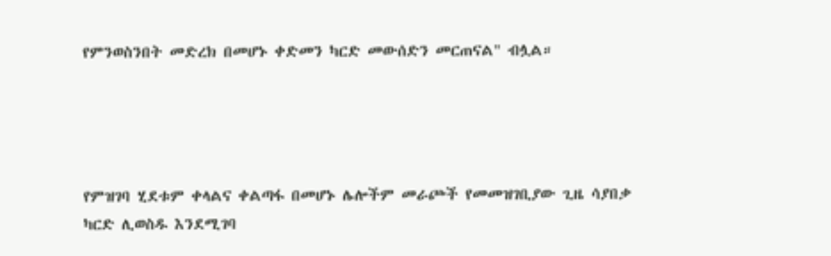የምንወስንበት መድረክ በመሆኑ ቀድመን ካርድ መውሰድን መርጠናል" ብሏል።




የምዝገባ ሂደቱም ቀላልና ቀልጣፋ በመሆኑ ሌሎችም መራጮች የመመዝገቢያው ጊዜ ሳያበቃ ካርድ ሊወስዱ እንደሚገባ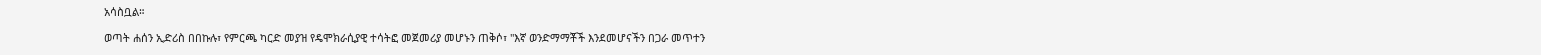አሳስቧል።

ወጣት ሐሰን ኢድሪስ በበኩሉ፣ የምርጫ ካርድ መያዝ የዴሞክራሲያዊ ተሳትፎ መጀመሪያ መሆኑን ጠቅሶ፣ "እኛ ወንድማማቾች እንደመሆናችን በጋራ መጥተን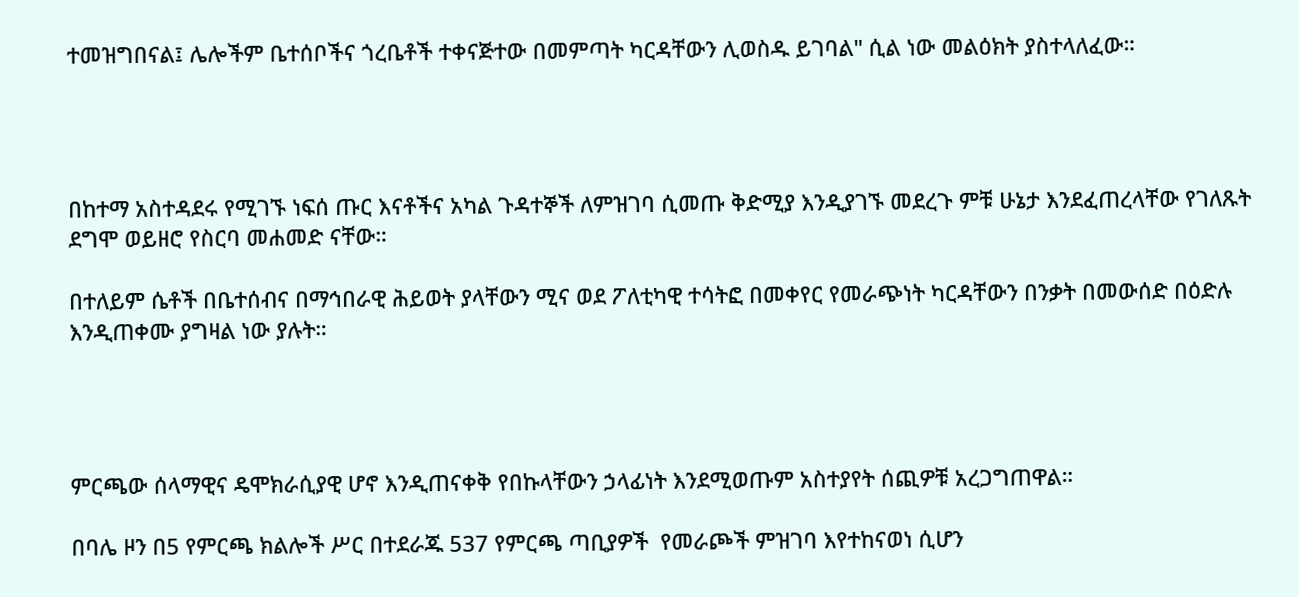ተመዝግበናል፤ ሌሎችም ቤተሰቦችና ጎረቤቶች ተቀናጅተው በመምጣት ካርዳቸውን ሊወስዱ ይገባል" ሲል ነው መልዕክት ያስተላለፈው።




በከተማ አስተዳደሩ የሚገኙ ነፍሰ ጡር እናቶችና አካል ጉዳተኞች ለምዝገባ ሲመጡ ቅድሚያ እንዲያገኙ መደረጉ ምቹ ሁኔታ እንደፈጠረላቸው የገለጹት ደግሞ ወይዘሮ የስርባ መሐመድ ናቸው።

በተለይም ሴቶች በቤተሰብና በማኅበራዊ ሕይወት ያላቸውን ሚና ወደ ፖለቲካዊ ተሳትፎ በመቀየር የመራጭነት ካርዳቸውን በንቃት በመውሰድ በዕድሉ እንዲጠቀሙ ያግዛል ነው ያሉት።




ምርጫው ሰላማዊና ዴሞክራሲያዊ ሆኖ እንዲጠናቀቅ የበኩላቸውን ኃላፊነት እንደሚወጡም አስተያየት ሰጪዎቹ አረጋግጠዋል።

በባሌ ዞን በ5 የምርጫ ክልሎች ሥር በተደራጁ 537 የምርጫ ጣቢያዎች  የመራጮች ምዝገባ እየተከናወነ ሲሆን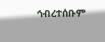ኅብረተሰቡም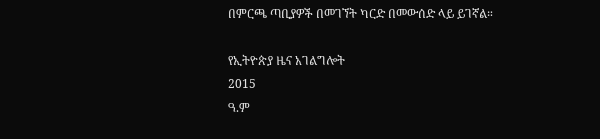በምርጫ ጣቢያዎች በመገኘት ካርድ በመውሰድ ላይ ይገኛል።

የኢትዮጵያ ዜና አገልግሎት
2015
ዓ.ም